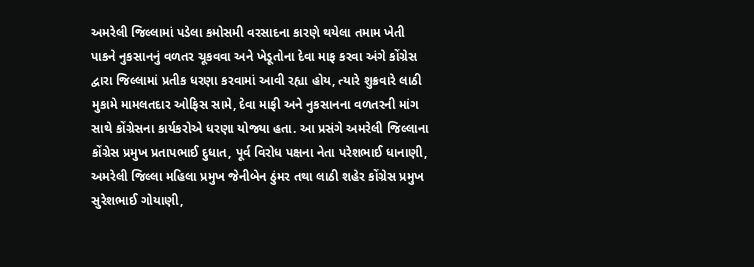અમરેલી જિલ્લામાં પડેલા કમોસમી વરસાદના કારણે થયેલા તમામ ખેતી પાકને નુકસાનનું વળતર ચૂકવવા અને ખેડૂતોના દેવા માફ કરવા અંગે કોંગ્રેસ દ્વારા જિલ્લામાં પ્રતીક ધરણા કરવામાં આવી રહ્યા હોય, ત્યારે શુક્રવારે લાઠી મુકામે મામલતદાર ઓફિસ સામે, દેવા માફી અને નુકસાનના વળતરની માંગ સાથે કોંગ્રેસના કાર્યકરોએ ધરણા યોજ્યા હતા. આ પ્રસંગે અમરેલી જિલ્લાના કોંગ્રેસ પ્રમુખ પ્રતાપભાઈ દુધાત, પૂર્વ વિરોધ પક્ષના નેતા પરેશભાઈ ધાનાણી, અમરેલી જિલ્લા મહિલા પ્રમુખ જેનીબેન ઠુંમર તથા લાઠી શહેર કોંગ્રેસ પ્રમુખ સુરેશભાઈ ગોયાણી,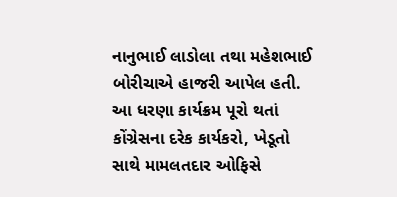નાનુભાઈ લાડોલા તથા મહેશભાઈ બોરીચાએ હાજરી આપેલ હતી. આ ધરણા કાર્યક્રમ પૂરો થતાં કોંગ્રેસના દરેક કાર્યકરો, ખેડૂતો સાથે મામલતદાર ઓફિસે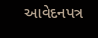આવેદનપત્ર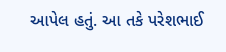આપેલ હતું. આ તકે પરેશભાઈ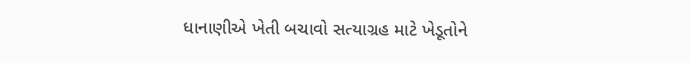ધાનાણીએ ખેતી બચાવો સત્યાગ્રહ માટે ખેડૂતોને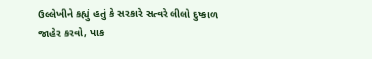ઉલ્લેખીને કહ્યું હતું કે સરકારે સત્વરે લીલો દુષ્કાળ જાહેર કરવો, પાક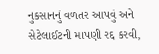નુકસાનનું વળતર આપવું અને સેટેલાઈટની માપણી રદ્દ કરવી,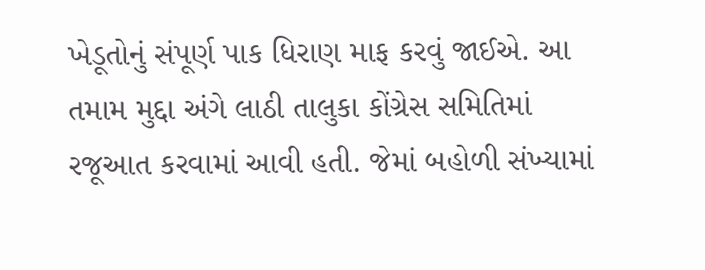ખેડૂતોનું સંપૂર્ણ પાક ધિરાણ માફ કરવું જાઈએ. આ તમામ મુદ્દા અંગે લાઠી તાલુકા કોંગ્રેસ સમિતિમાં રજૂઆત કરવામાં આવી હતી. જેમાં બહોળી સંખ્યામાં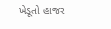ખેડૂતો હાજર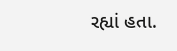રહ્યાં હતા.